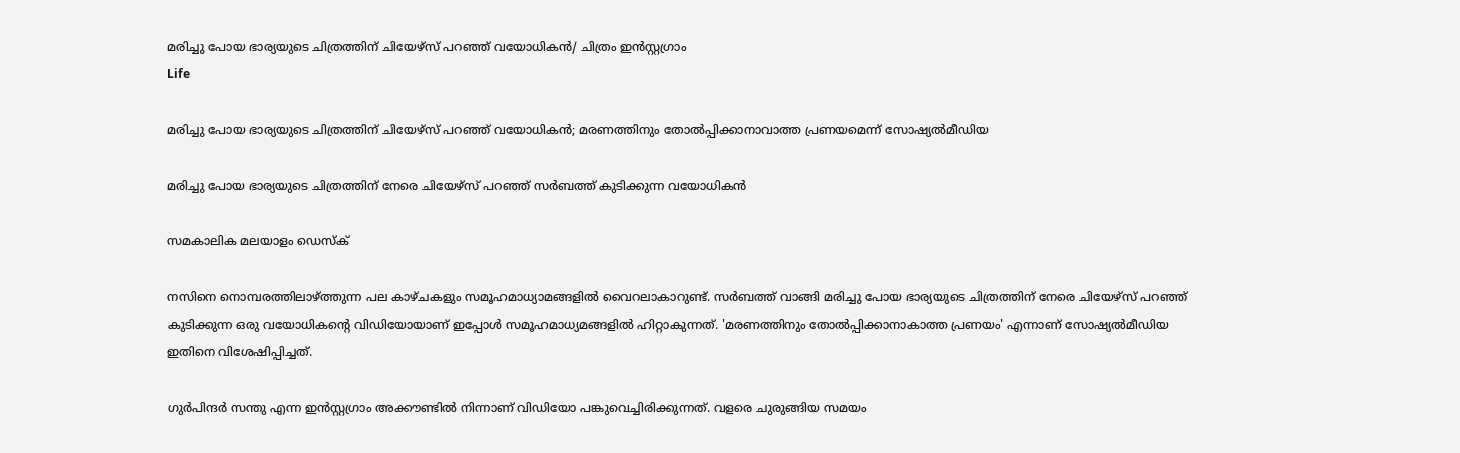മരിച്ചു പോയ ഭാര്യയുടെ ചിത്രത്തിന് ചിയേഴ്‌സ്‌ പറഞ്ഞ് വയോധികൻ/ ചിത്രം ഇൻസ്റ്റഗ്രാം
Life

മരിച്ചു പോയ ഭാര്യയുടെ ചിത്രത്തിന് ചിയേഴ്‌സ്‌ പറഞ്ഞ് വയോധികൻ; മരണത്തിനും തോൽപ്പിക്കാനാവാത്ത പ്രണയമെന്ന് സോഷ്യൽമീഡിയ

മരിച്ചു പോയ ഭാര്യയുടെ ചിത്രത്തിന് നേരെ ചിയേഴ്‌സ്‌ പറഞ്ഞ് സർബത്ത് കുടിക്കുന്ന വയോധികൻ

സമകാലിക മലയാളം ഡെസ്ക്

നസിനെ നൊമ്പരത്തിലാഴ്‌ത്തുന്ന പല കാഴ്‌ചകളും സമൂഹമാധ്യാമങ്ങളിൽ വൈറലാകാറുണ്ട്. സർബത്ത് വാങ്ങി മരിച്ചു പോയ ഭാര്യയുടെ ചിത്രത്തിന് നേരെ ചിയേഴ്‍സ് പറഞ്ഞ് കുടിക്കുന്ന ഒരു വയോധികന്റെ വിഡിയോയാണ് ഇപ്പോൾ സമൂഹമാധ്യമങ്ങളിൽ ഹിറ്റാകുന്നത്. 'മരണത്തിനും തോൽപ്പിക്കാനാകാത്ത പ്രണയം' എന്നാണ് സോഷ്യൽമീഡിയ ഇതിനെ വിശേഷിപ്പിച്ചത്.

ഗുർപിന്ദർ സന്തു എന്ന ഇൻസ്റ്റഗ്രാം അക്കൗണ്ടിൽ നിന്നാണ് വിഡിയോ പങ്കുവെച്ചിരിക്കുന്നത്. വളരെ ചുരുങ്ങിയ സമയം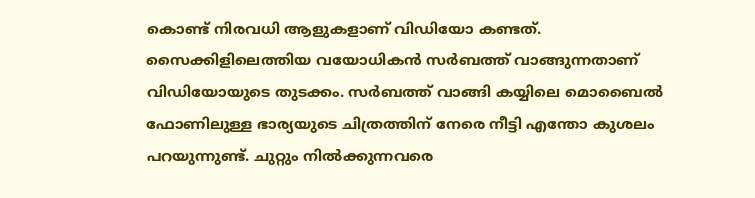കൊണ്ട് നിരവധി ആളുകളാണ് വിഡിയോ കണ്ടത്. സൈക്കിളിലെത്തിയ വയോധികൻ സർബത്ത് വാങ്ങുന്നതാണ് വിഡിയോയുടെ തുടക്കം. സർബത്ത് വാങ്ങി കയ്യിലെ മൊബൈൽ ഫോണിലുള്ള ഭാര്യയുടെ ചിത്രത്തിന് നേരെ നീട്ടി എന്തോ കുശലം പറയുന്നുണ്ട്. ചുറ്റും നിൽക്കുന്നവരെ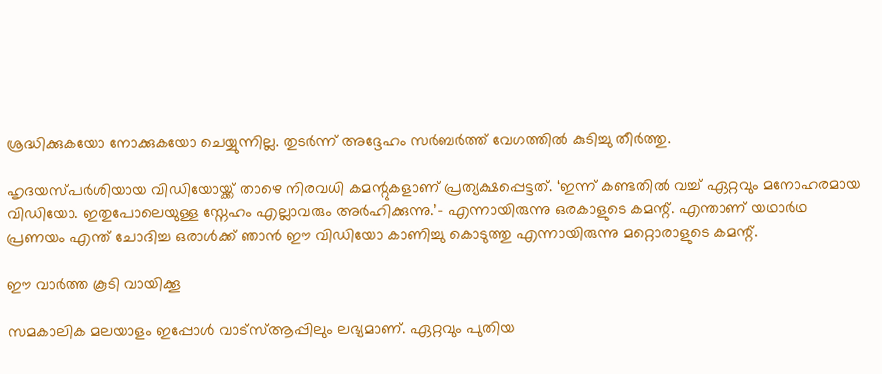ശ്രദ്ധിക്കുകയോ നോക്കുകയോ ചെയ്യുന്നില്ല. തുടർന്ന് അദ്ദേഹം സർബർത്ത് വേഗത്തിൽ കുടിച്ചു തീർത്തു.

ഹൃദയസ്‌പർശിയായ വിഡിയോയ്ക്ക് താഴെ നിരവധി കമന്റുകളാണ് പ്രത്യക്ഷപ്പെട്ടത്. ‘ഇന്ന് കണ്ടതിൽ വച്ച് ഏറ്റവും മനോഹരമായ വിഡിയോ. ഇതുപോലെയുള്ള സ്നേഹം എല്ലാവരും അർഹിക്കുന്നു.’– എന്നായിരുന്നു ഒരകാളുടെ കമന്റ്. എന്താണ് യഥാർഥ പ്രണയം എന്ത് ചോദിച്ച ഒരാൾക്ക് ഞാൻ ഈ വിഡിയോ കാണിച്ചു കൊടുത്തു എന്നായിരുന്നു മറ്റൊരാളുടെ കമന്റ്.

ഈ വാര്‍ത്ത കൂടി വായിക്കൂ

സമകാലിക മലയാളം ഇപ്പോള്‍ വാട്‌സ്ആപ്പിലും ലഭ്യമാണ്. ഏറ്റവും പുതിയ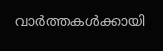വാര്‍ത്തകള്‍ക്കായി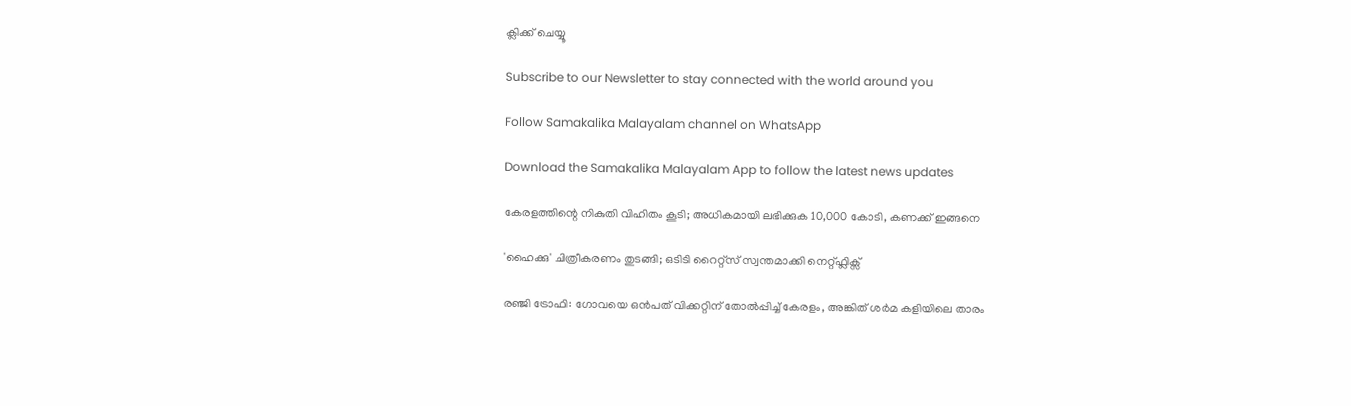ക്ലിക്ക് ചെയ്യൂ

Subscribe to our Newsletter to stay connected with the world around you

Follow Samakalika Malayalam channel on WhatsApp

Download the Samakalika Malayalam App to follow the latest news updates

കേരളത്തിന്റെ നികുതി വിഹിതം കൂടി; അധികമായി ലഭിക്കുക 10,000 കോടി, കണക്ക് ഇങ്ങനെ

'ഹൈക്കു' ചിത്രീകരണം തുടങ്ങി; ഒടിടി റൈറ്റ്സ് സ്വന്തമാക്കി നെറ്റ്ഫ്ലിക്സ്

രഞ്ജി ട്രോഫി: ഗോവയെ ഒൻപത് വിക്കറ്റിന് തോൽപ്പിച്ച് കേരളം, അങ്കിത് ശർമ കളിയിലെ താരം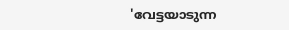'വേട്ടയാടുന്ന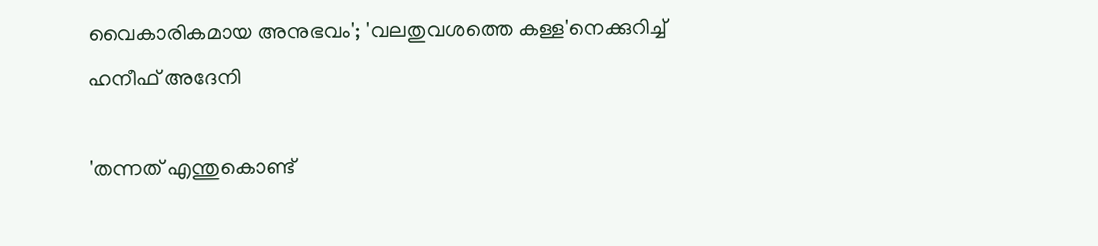വൈകാരികമായ അനുഭവം'; 'വലതുവശത്തെ കള്ള'നെക്കുറിച്ച് ഹനീഫ് അദേനി

'തന്നത് എന്തുകൊണ്ട്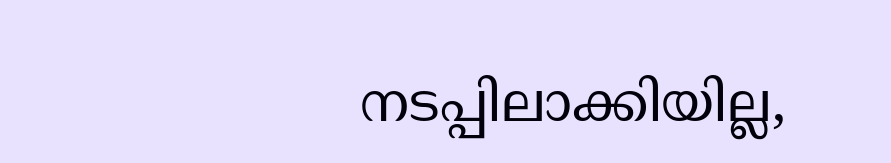നടപ്പിലാക്കിയില്ല,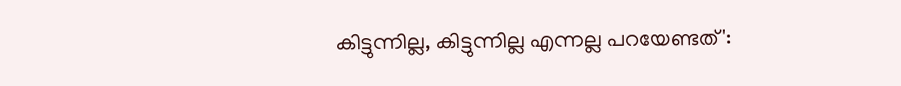കിട്ടുന്നില്ല, കിട്ടുന്നില്ല എന്നല്ല പറയേണ്ടത്':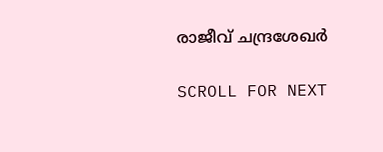രാജീവ് ചന്ദ്രശേഖര്‍

SCROLL FOR NEXT